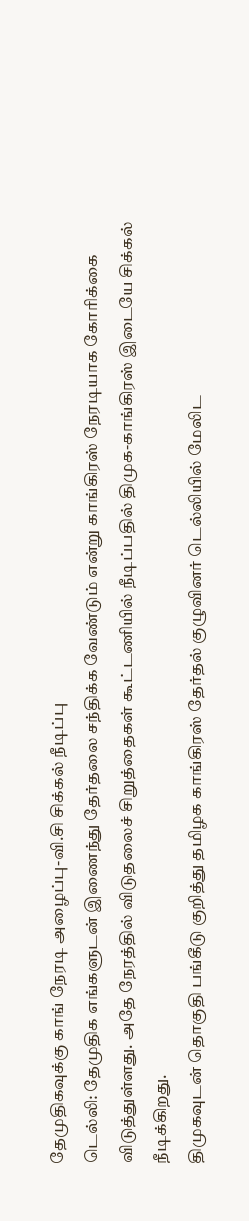தேமுதிகவுக்கு காங் நேரடி அழைப்பு-வி.சி சிக்கல் நீடிப்பு
டெல்லி: தேமுதிக எங்களுடன் இணைந்து தேர்தலை சந்திக்க வேண்டும் என்று காங்கிரஸ் நேரடியாக கோரிக்கை விடுத்துள்ளது. அதே நேரத்தில் விடுதலைச் சிறுத்தைகள் கூட்டணியில் நீடிப்பதில் திமுக-காங்கிரஸ் இடையே சிக்கல் நீடிக்கிறது.
திமுகவுடன் தொகுதி பங்கீடு குறித்து தமிழக காங்கிரஸ் தேர்தல் குழுவினர் டெல்லியில் மேலிட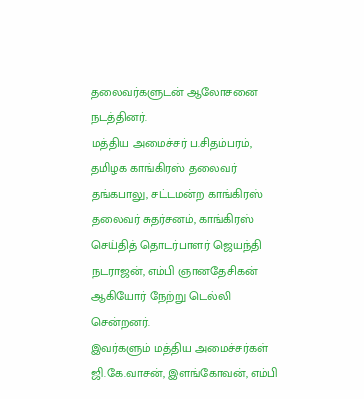தலைவர்களுடன் ஆலோசனை நடத்தினர்.
மத்திய அமைச்சர் ப.சிதம்பரம், தமிழக காங்கிரஸ் தலைவர் தங்கபாலு, சட்டமன்ற காங்கிரஸ் தலைவர் சுதர்சனம், காங்கிரஸ் செய்தித் தொடர்பாளர் ஜெயந்தி நடராஜன், எம்பி ஞானதேசிகன் ஆகியோர் நேற்று டெல்லி சென்றனர்.
இவர்களும் மத்திய அமைச்சர்கள் ஜி.கே.வாசன், இளங்கோவன், எம்பி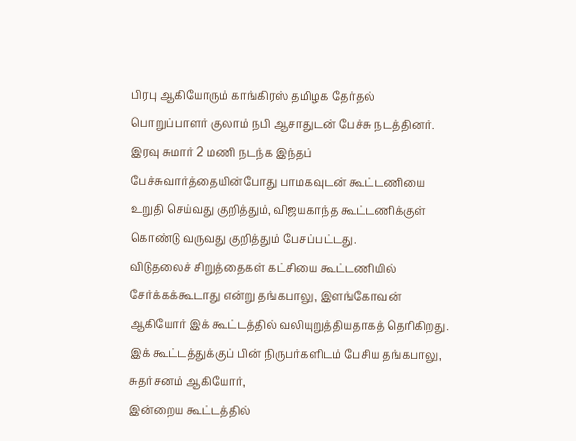பிரபு ஆகியோரும் காங்கிரஸ் தமிழக தேர்தல் பொறுப்பாளர் குலாம் நபி ஆசாதுடன் பேச்சு நடத்தினர்.
இரவு சுமார் 2 மணி நடந்க இந்தப் பேச்சுவார்த்தையின்போது பாமகவுடன் கூட்டணியை உறுதி செய்வது குறித்தும், விஜயகாந்த கூட்டணிக்குள் கொண்டு வருவது குறித்தும் பேசப்பட்டது.
விடுதலைச் சிறுத்தைகள் கட்சியை கூட்டணியில் சேர்க்கக்கூடாது என்று தங்கபாலு, இளங்கோவன் ஆகியோர் இக் கூட்டத்தில் வலியுறுத்தியதாகத் தெரிகிறது.
இக் கூட்டத்துக்குப் பின் நிருபர்களிடம் பேசிய தங்கபாலு, சுதர்சனம் ஆகியோர்,
இன்றைய கூட்டத்தில்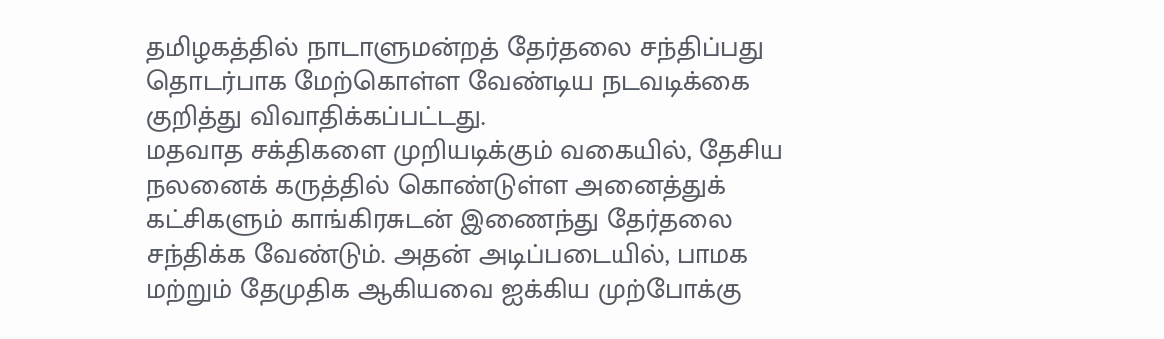தமிழகத்தில் நாடாளுமன்றத் தேர்தலை சந்திப்பது தொடர்பாக மேற்கொள்ள வேண்டிய நடவடிக்கை குறித்து விவாதிக்கப்பட்டது.
மதவாத சக்திகளை முறியடிக்கும் வகையில், தேசிய நலனைக் கருத்தில் கொண்டுள்ள அனைத்துக் கட்சிகளும் காங்கிரசுடன் இணைந்து தேர்தலை சந்திக்க வேண்டும். அதன் அடிப்படையில், பாமக மற்றும் தேமுதிக ஆகியவை ஐக்கிய முற்போக்கு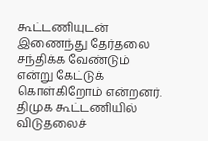கூட்டணியுடன் இணைந்து தேர்தலை சந்திக்க வேண்டும் என்று கேட்டுக் கொள்கிறோம் என்றனர்.
திமுக கூட்டணியில் விடுதலைச்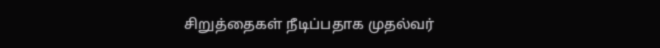சிறுத்தைகள் நீடிப்பதாக முதல்வர்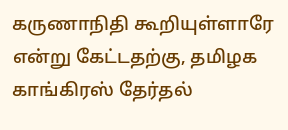கருணாநிதி கூறியுள்ளாரே என்று கேட்டதற்கு, தமிழக காங்கிரஸ் தேர்தல்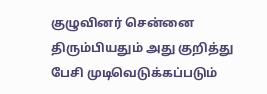குழுவினர் சென்னை திரும்பியதும் அது குறித்து பேசி முடிவெடுக்கப்படும்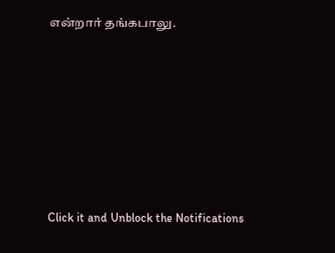என்றார் தங்கபாலு.












Click it and Unblock the Notifications